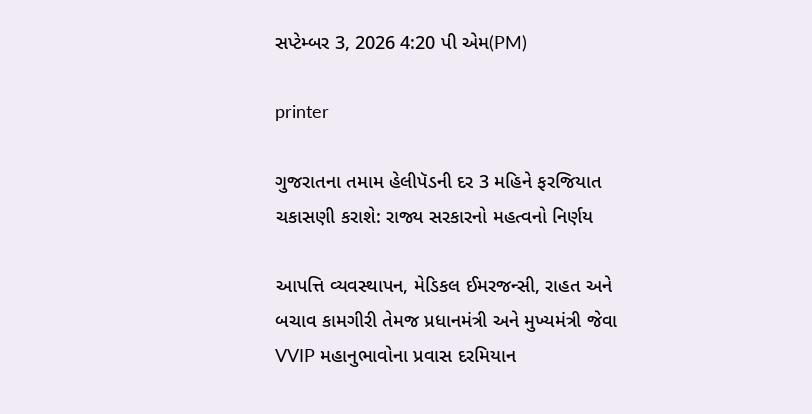સપ્ટેમ્બર 3, 2026 4:20 પી એમ(PM)

printer

ગુજરાતના તમામ હેલીપૅડની દર 3 મહિને ફરજિયાત ચકાસણી કરાશે: રાજ્ય સરકારનો મહત્વનો નિર્ણય

આપત્તિ વ્યવસ્થાપન, મેડિકલ ઈમરજન્સી, રાહત અને બચાવ કામગીરી તેમજ પ્રધાનમંત્રી અને મુખ્યમંત્રી જેવા VVIP મહાનુભાવોના પ્રવાસ દરમિયાન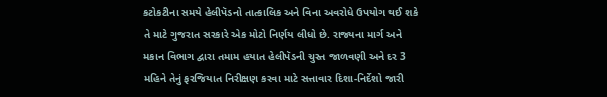કટોકટીના સમયે હેલીપૅડનો તાત્કાલિક અને વિના અવરોધે ઉપયોગ થઈ શકે તે માટે ગુજરાત સરકારે એક મોટો નિર્ણય લીધો છે. રાજ્યના માર્ગ અને મકાન વિભાગ દ્વારા તમામ હયાત હેલીપૅડની ચુસ્ત જાળવણી અને દર 3 મહિને તેનું ફરજિયાત નિરીક્ષણ કરવા માટે સત્તાવાર દિશા-નિર્દેશો જારી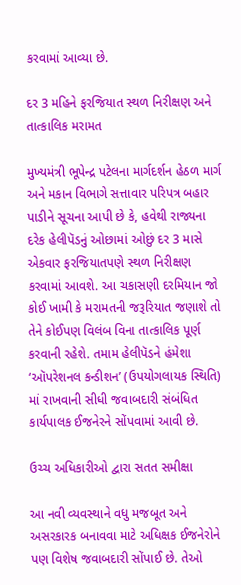કરવામાં આવ્યા છે.

દર 3 મહિને ફરજિયાત સ્થળ નિરીક્ષણ અને તાત્કાલિક મરામત

મુખ્યમંત્રી ભૂપેન્દ્ર પટેલના માર્ગદર્શન હેઠળ માર્ગ અને મકાન વિભાગે સત્તાવાર પરિપત્ર બહાર પાડીને સૂચના આપી છે કે, હવેથી રાજ્યના દરેક હેલીપૅડનું ઓછામાં ઓછું દર 3 માસે એકવાર ફરજિયાતપણે સ્થળ નિરીક્ષણ કરવામાં આવશે. આ ચકાસણી દરમિયાન જો કોઈ ખામી કે મરામતની જરૂરિયાત જણાશે તો તેને કોઈપણ વિલંબ વિના તાત્કાલિક પૂર્ણ કરવાની રહેશે. તમામ હેલીપૅડને હંમેશા ‘ઑપરેશનલ કન્ડીશન’ (ઉપયોગલાયક સ્થિતિ) માં રાખવાની સીધી જવાબદારી સંબંધિત કાર્યપાલક ઈજનેરને સોંપવામાં આવી છે.

ઉચ્ચ અધિકારીઓ દ્વારા સતત સમીક્ષા

આ નવી વ્યવસ્થાને વધુ મજબૂત અને અસરકારક બનાવવા માટે અધિક્ષક ઈજનેરોને પણ વિશેષ જવાબદારી સોંપાઈ છે. તેઓ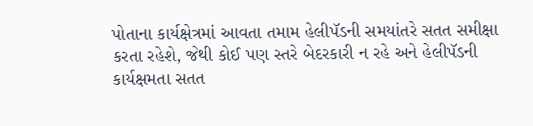પોતાના કાર્યક્ષેત્રમાં આવતા તમામ હેલીપૅડની સમયાંતરે સતત સમીક્ષા કરતા રહેશે, જેથી કોઈ પણ સ્તરે બેદરકારી ન રહે અને હેલીપૅડની કાર્યક્ષમતા સતત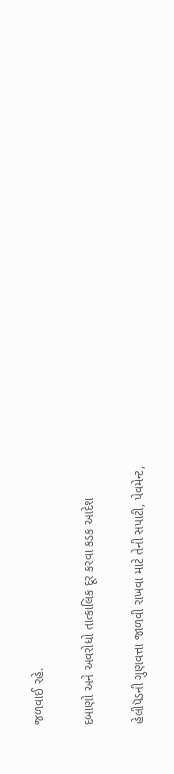જળવાઈ રહે.

દબાણો અને અવરોધો તાત્કાલિક દૂર કરવા કડક આદેશ

હેલીપૅડની ગુણવત્તા જાળવી રાખવા માટે તેની સપાટી, પેવમેન્ટ,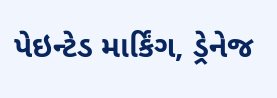પેઇન્ટેડ માર્કિંગ, ડ્રેનેજ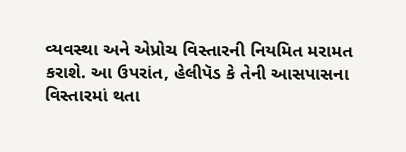વ્યવસ્થા અને એપ્રોચ વિસ્તારની નિયમિત મરામત કરાશે. આ ઉપરાંત, હેલીપૅડ કે તેની આસપાસના વિસ્તારમાં થતા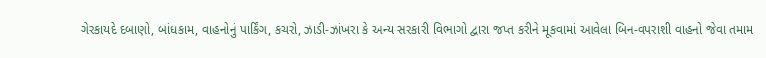ગેરકાયદે દબાણો, બાંધકામ, વાહનોનું પાર્કિંગ, કચરો, ઝાડી-ઝાંખરા કે અન્ય સરકારી વિભાગો દ્વારા જપ્ત કરીને મૂકવામાં આવેલા બિન-વપરાશી વાહનો જેવા તમામ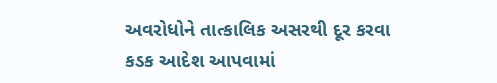અવરોધોને તાત્કાલિક અસરથી દૂર કરવા કડક આદેશ આપવામાં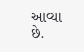આવ્યા છે.